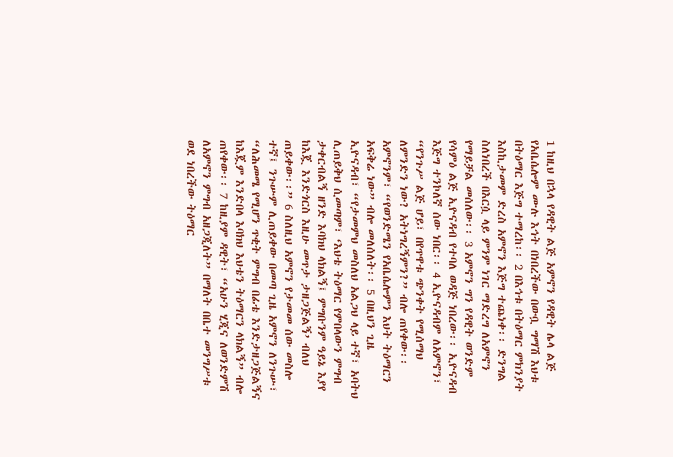1 ከዚህ በኋላ የዳዊት ልጅ አምኖን የዳዊት ሌላ ልጅ የአቤሴሎም ሙሉ እኅት በነበረችው በውቧ ግማሽ እህቱ በትዕማር እጅግ ተማረከ፡፡ 2 በእኅቱ በትዕማር ምክንያት እስኪታመም ድረስ አምኖን እጅግ ተጨነቀ፡፡ ድንግል ስለነበረች በእርሷ ላይ ምንም ነገር ማድረግ ለአምኖን የማይቻል መሰለው፡፡ 3 አምኖን ግን የዳዊት ወንድም የሳምዕ ልጅ ኢዮናዳብ የተባለ ወዳጅ ነበረው፡፡ ኢዮናዳብ እጅግ ተንኮለኛ ሰው ነበር፡፡ 4 ኢዮናዳብም ለአምኖን፣ “የንጉሥ ልጅ ሆይ፣ በየጥዋቱ ጭንቀት የሚሰማህ ለምንድን ነው? አትነግረኝምን?” ብሎ ጠየቀው፡፡ አምኖንም፣ “የወንድሜን የአቤሴሎምን እህት ትዕማርን አፍቅሬ ነው” ብሎ መለሰለት፡፡ 5 በዚህን ጊዜ ኢዮናዳብ፣ “የታመምህ መስለህ አልጋህ ላይ ተኛ፣ አባትህ ሊጠይቅህ ሲመጣም፣ ‘እህቴ ትዕማር የምበላውን ምግብ ታቀርብልኝ ዘንድ እባክህ ላክልኝ፤ ምግቡንም ዓይኔ እያየ ከእጇ እንድጎርስ እዚሁ መጥታ ታዘጋጅልኝ’ ብለህ ጠይቀው፡፡” 6 ስለዚህ አምኖን የታመመ ሰው መስሎ ተኛ፤ ንጉሡም ሊጠይቀው በመጣ ጊዜ አምኖን ለንጉሡ፣ “ለሕመሜ የሚሆን ጥቂት ምግብ በፊቴ እንድታዘጋጅልኝና ከእጇም እንድበላ እባክህ እህቴን ትዕማርን ላክልኝ” ብሎ ጠየቀው፡፡ 7 ከዚያም ዳዊት፣ “አሁን ሂጂና ለወንድምሽ ለአምኖን ምግብ አዘጋጂለት” በማለት በቤተ መንግሥቱ ወደ ነበረችው ትዕማር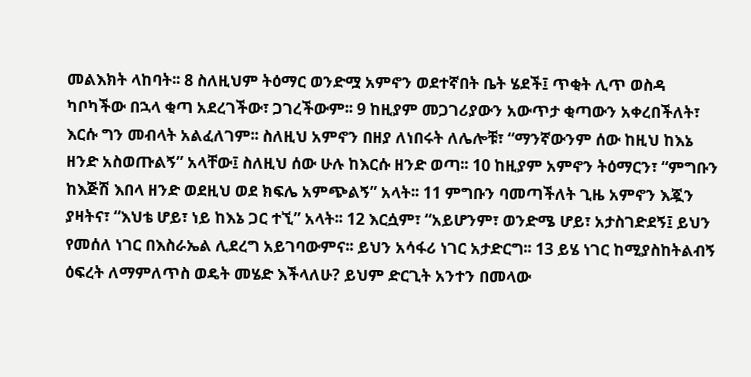መልእክት ላከባት፡፡ 8 ስለዚህም ትዕማር ወንድሟ አምኖን ወደተኛበት ቤት ሄደች፤ ጥቂት ሊጥ ወስዳ ካቦካችው በኋላ ቂጣ አደረገችው፣ ጋገረችውም፡፡ 9 ከዚያም መጋገሪያውን አውጥታ ቂጣውን አቀረበችለት፣ እርሱ ግን መብላት አልፈለገም፡፡ ስለዚህ አምኖን በዘያ ለነበሩት ለሌሎቹ፣ “ማንኛውንም ሰው ከዚህ ከእኔ ዘንድ አስወጡልኝ” አላቸው፤ ስለዚህ ሰው ሁሉ ከእርሱ ዘንድ ወጣ፡፡ 10 ከዚያም አምኖን ትዕማርን፣ “ምግቡን ከእጅሽ እበላ ዘንድ ወደዚህ ወደ ክፍሌ አምጭልኝ” አላት፡፡ 11 ምግቡን ባመጣችለት ጊዜ አምኖን እጇን ያዛትና፣ “እህቴ ሆይ፣ ነይ ከእኔ ጋር ተኚ” አላት፡፡ 12 እርሷም፣ “አይሆንም፣ ወንድሜ ሆይ፣ አታስገድደኝ፤ ይህን የመሰለ ነገር በእስራኤል ሊደረግ አይገባውምና፡፡ ይህን አሳፋሪ ነገር አታድርግ፡፡ 13 ይሄ ነገር ከሚያስከትልብኝ ዕፍረት ለማምለጥስ ወዴት መሄድ እችላለሁ? ይህም ድርጊት አንተን በመላው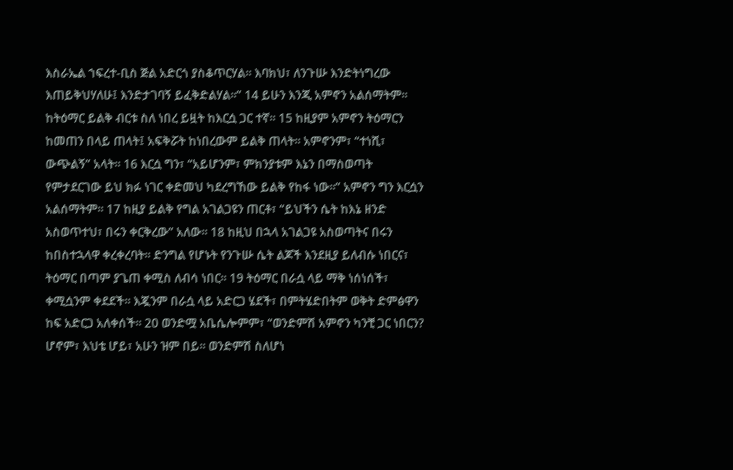እስራኤል ኀፍረተ-ቢስ ጅል አድርጎ ያስቆጥርሃል፡፡ እባክህ፣ ለንጉሡ እንድትነግረው እጠይቅህሃለሁ፤ እንድታገባኝ ይፈቅድልሃል፡፡” 14 ይሁን እንጂ አምኖን አልሰማትም፡፡ ከትዕማር ይልቅ ብርቱ ስለ ነበረ ይዟት ከእርሷ ጋር ተኛ፡፡ 15 ከዚያም አምኖን ትዕማርን ከመጠን በላይ ጠላት፤ አፍቅሯት ከነበረውም ይልቅ ጠላት፡፡ አምኖንም፣ “ተነሺ፣ ውጭልኝ” አላት፡፡ 16 እርሷ ግን፣ “አይሆንም፣ ምክንያቱም እኔን በማስወጣት የምታደርገው ይህ ክፉ ነገር ቀድመህ ካደረግኸው ይልቅ የከፋ ነው፡፡” አምኖን ግን እርሷን አልሰማትም፡፡ 17 ከዚያ ይልቅ የግል አገልጋዩን ጠርቶ፣ “ይህችን ሴት ከእኔ ዘንድ አስወጥተህ፣ በሩን ቀርቅረው” አለው፡፡ 18 ከዚህ በኋላ አገልጋዩ አስወጣትና በሩን ከበስተኋላዋ ቀረቀረባት፡፡ ድንግል የሆኑት የንጉሡ ሴት ልጆች እንደዚያ ይለብሱ ነበርና፣ ትዕማር በጣም ያጌጠ ቀሚስ ለብሳ ነበር፡፡ 19 ትዕማር በራሷ ላይ ማቅ ነሰነሰች፣ ቀሚሷንም ቀደደች፡፡ እጇንም በራሷ ላይ አድርጋ ሄደች፣ በምትሄድበትም ወቅት ድምፅዋን ከፍ አድርጋ አለቀሰች፡፡ 20 ወንድሟ አቤሴሎምም፣ “ወንድምሽ አምኖን ካንቺ ጋር ነበርን? ሆኖም፣ እህቴ ሆይ፣ አሁን ዝም በይ፡፡ ወንድምሽ ስለሆነ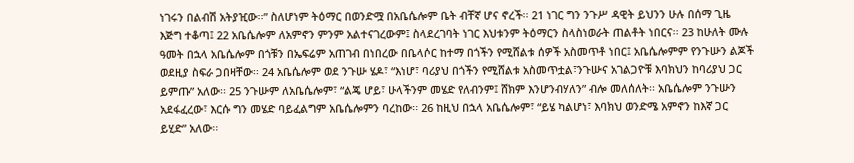ነገሩን በልብሽ አትያዢው፡፡” ስለሆነም ትዕማር በወንድሟ በአቤሴሎም ቤት ብቸኛ ሆና ኖረች፡፡ 21 ነገር ግን ንጉሥ ዳዊት ይህንን ሁሉ በሰማ ጊዜ እጅግ ተቆጣ፤ 22 አቤሴሎም ለአምኖን ምንም አልተናገረውም፤ ስላደረገባት ነገር እህቱንም ትዕማርን ስላስነወራት ጠልቶት ነበርና፡፡ 23 ከሁለት ሙሉ ዓመት በኋላ አቤሴሎም በጎቹን በኤፍሬም አጠገብ በነበረው በቤላሶር ከተማ በጎችን የሚሸልቱ ሰዎች አስመጥቶ ነበር፤ አቤሴሎምም የንጉሡን ልጆች ወደዚያ ስፍራ ጋበዛቸው፡፡ 24 አቤሴሎም ወደ ንጉሡ ሄዶ፣ “እነሆ፣ ባሪያህ በጎችን የሚሸልቱ አስመጥቷል፣ንጉሡና አገልጋዮቹ እባክህን ከባሪያህ ጋር ይምጡ” አለው፡፡ 25 ንጉሡም ለአቤሴሎም፣ “ልጄ ሆይ፣ ሁላችንም መሄድ የለብንም፤ ሸክም እንሆንብሃለን” ብሎ መለሰለት፡፡ አቤሴሎም ንጉሡን አደፋፈረው፣ እርሱ ግን መሄድ ባይፈልግም አቤሴሎምን ባረከው፡፡ 26 ከዚህ በኋላ አቤሴሎም፣ “ይሄ ካልሆነ፣ እባክህ ወንድሜ አምኖን ከእኛ ጋር ይሂድ” አለው፡፡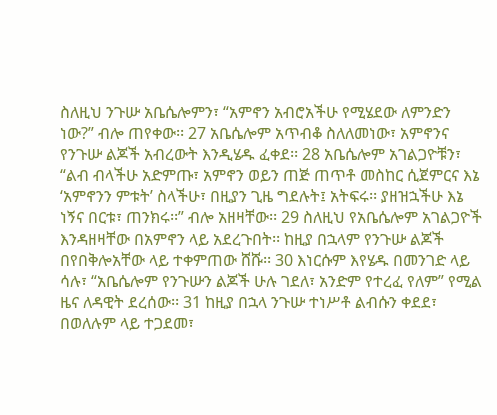ስለዚህ ንጉሡ አቤሴሎምን፣ “አምኖን አብሮአችሁ የሚሄደው ለምንድን ነው?” ብሎ ጠየቀው፡፡ 27 አቤሴሎም አጥብቆ ስለለመነው፣ አምኖንና የንጉሡ ልጆች አብረውት እንዲሄዱ ፈቀደ፡፡ 28 አቤሴሎም አገልጋዮቹን፣ “ልብ ብላችሁ አድምጡ፣ አምኖን ወይን ጠጅ ጠጥቶ መስከር ሲጀምርና እኔ ‘አምኖንን ምቱት’ ስላችሁ፣ በዚያን ጊዜ ግደሉት፤ አትፍሩ፡፡ ያዘዝኋችሁ እኔ ነኝና በርቱ፣ ጠንክሩ፡፡” ብሎ አዘዛቸው፡፡ 29 ስለዚህ የአቤሴሎም አገልጋዮች እንዳዘዛቸው በአምኖን ላይ አደረጉበት፡፡ ከዚያ በኋላም የንጉሡ ልጆች በየበቅሎአቸው ላይ ተቀምጠው ሸሹ፡፡ 30 እነርሱም እየሄዱ በመንገድ ላይ ሳሉ፣ “አቤሴሎም የንጉሡን ልጆች ሁሉ ገደለ፣ አንድም የተረፈ የለም” የሚል ዜና ለዳዊት ደረሰው፡፡ 31 ከዚያ በኋላ ንጉሡ ተነሥቶ ልብሱን ቀደደ፣ በወለሉም ላይ ተጋደመ፣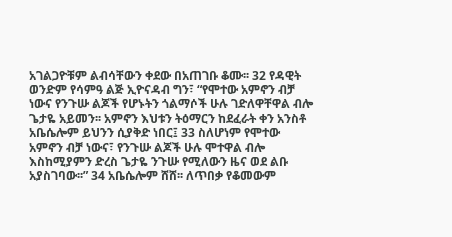አገልጋዮቹም ልብሳቸውን ቀደው በአጠገቡ ቆሙ፡፡ 32 የዳዊት ወንድም የሳምዓ ልጅ ኢዮናዳብ ግን፣ “የሞተው አምኖን ብቻ ነውና የንጉሡ ልጆች የሆኑትን ጎልማሶች ሁሉ ገድለዋቸዋል ብሎ ጌታዬ አይመን፡፡ አምኖን እህቱን ትዕማርን ከደፈራት ቀን አንስቶ አቤሴሎም ይህንን ሲያቅድ ነበር፤ 33 ስለሆነም የሞተው አምኖን ብቻ ነውና፣ የንጉሡ ልጆች ሁሉ ሞተዋል ብሎ እስከሚያምን ድረስ ጌታዬ ንጉሡ የሚለውን ዜና ወደ ልቡ አያስገባው፡፡” 34 አቤሴሎም ሸሸ፡፡ ለጥበቃ የቆመውም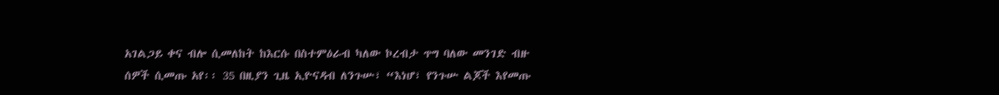አገልጋይ ቀና ብሎ ሲመለከት ከእርሱ በስተምዕራብ ካለው ኮረብታ ጥግ ባለው መንገድ ብዙ ሰዎች ሲመጡ አየ፡፡ 35 በዚያን ጊዜ ኢዮናዳብ ለንጉሡ፣ “እነሆ፣ የንጉሡ ልጆች እየመጡ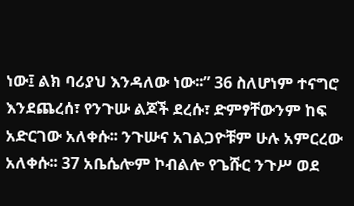ነው፤ ልክ ባሪያህ እንዳለው ነው፡፡” 36 ስለሆነም ተናግሮ እንደጨረሰ፣ የንጉሡ ልጆች ደረሱ፣ ድምፃቸውንም ከፍ አድርገው አለቀሱ፡፡ ንጉሡና አገልጋዮቹም ሁሉ አምርረው አለቀሱ፡፡ 37 አቤሴሎም ኮብልሎ የጌሹር ንጉሥ ወደ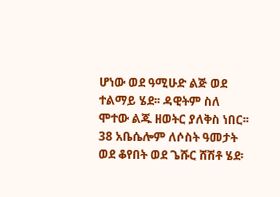ሆነው ወደ ዓሚሁድ ልጅ ወደ ተልማይ ሄደ፡፡ ዳዊትም ስለ ሞተው ልጁ ዘወትር ያለቅስ ነበር፡፡ 38 አቤሴሎም ለሶስት ዓመታት ወደ ቆየበት ወደ ጌሹር ሸሽቶ ሄደ፡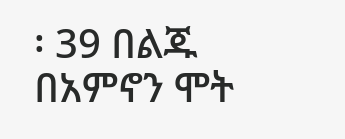፡ 39 በልጁ በአምኖን ሞት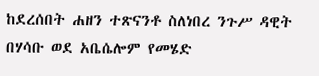ከደረሰበት ሐዘን ተጽናንቶ ስለነበረ ንጉሥ ዳዊት በሃሳቡ ወደ አቤሴሎም የመሄድ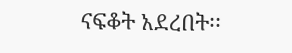ናፍቆት አደረበት፡፡